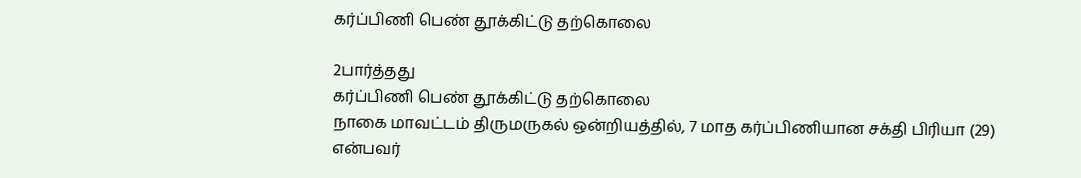கர்ப்பிணி பெண் தூக்கிட்டு தற்கொலை

2பார்த்தது
கர்ப்பிணி பெண் தூக்கிட்டு தற்கொலை
நாகை மாவட்டம் திருமருகல் ஒன்றியத்தில், 7 மாத கர்ப்பிணியான சக்தி பிரியா (29) என்பவர்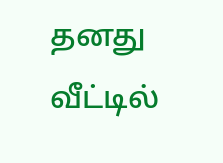தனது வீட்டில்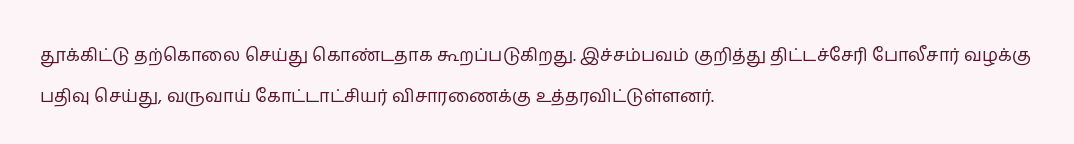தூக்கிட்டு தற்கொலை செய்து கொண்டதாக கூறப்படுகிறது. இச்சம்பவம் குறித்து திட்டச்சேரி போலீசார் வழக்கு பதிவு செய்து, வருவாய் கோட்டாட்சியர் விசாரணைக்கு உத்தரவிட்டுள்ளனர்.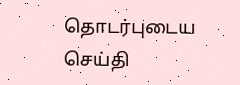தொடர்புடைய செய்தி